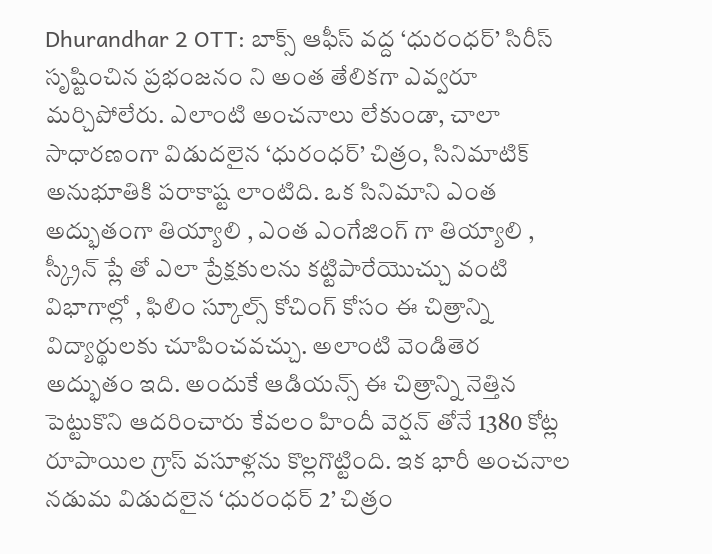Dhurandhar 2 OTT: బాక్స్ ఆఫీస్ వద్ద ‘ధురంధర్’ సిరీస్ సృష్టించిన ప్రభంజనం ని అంత తేలికగా ఎవ్వరూ మర్చిపోలేరు. ఎలాంటి అంచనాలు లేకుండా, చాలా సాధారణంగా విడుదలైన ‘ధురంధర్’ చిత్రం, సినిమాటిక్ అనుభూతికి పరాకాష్ట లాంటిది. ఒక సినిమాని ఎంత అద్భుతంగా తియ్యాలి , ఎంత ఎంగేజింగ్ గా తియ్యాలి , స్క్రీన్ ప్లే తో ఎలా ప్రేక్షకులను కట్టిపారేయొచ్చు వంటి విభాగాల్లో , ఫిలిం స్కూల్స్ కోచింగ్ కోసం ఈ చిత్రాన్ని విద్యార్థులకు చూపించవచ్చు. అలాంటి వెండితెర అద్భుతం ఇది. అందుకే ఆడియన్స్ ఈ చిత్రాన్ని నెత్తిన పెట్టుకొని ఆదరించారు కేవలం హిందీ వెర్షన్ తోనే 1380 కోట్ల రూపాయిల గ్రాస్ వసూళ్లను కొల్లగొట్టింది. ఇక భారీ అంచనాల నడుమ విడుదలైన ‘ధురంధర్ 2’ చిత్రం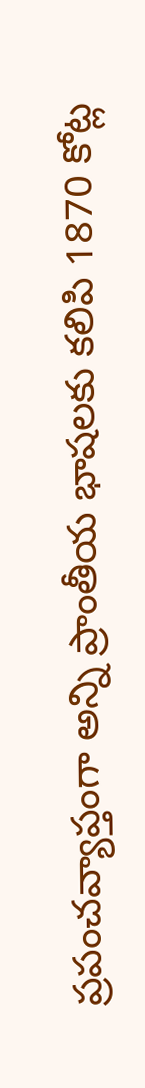ప్రపంచవ్యాప్తంగా అన్ని ప్రాంతీయ భాషలకు కలిపి 1870 కోట్ల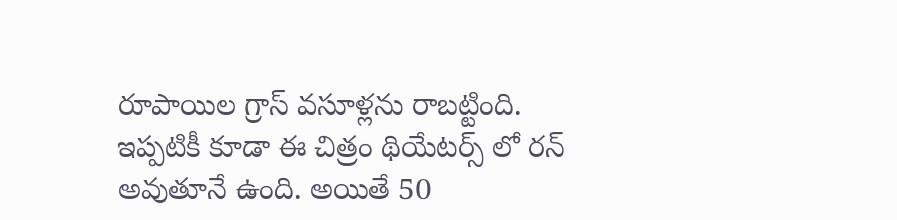రూపాయిల గ్రాస్ వసూళ్లను రాబట్టింది.
ఇప్పటికీ కూడా ఈ చిత్రం థియేటర్స్ లో రన్ అవుతూనే ఉంది. అయితే 50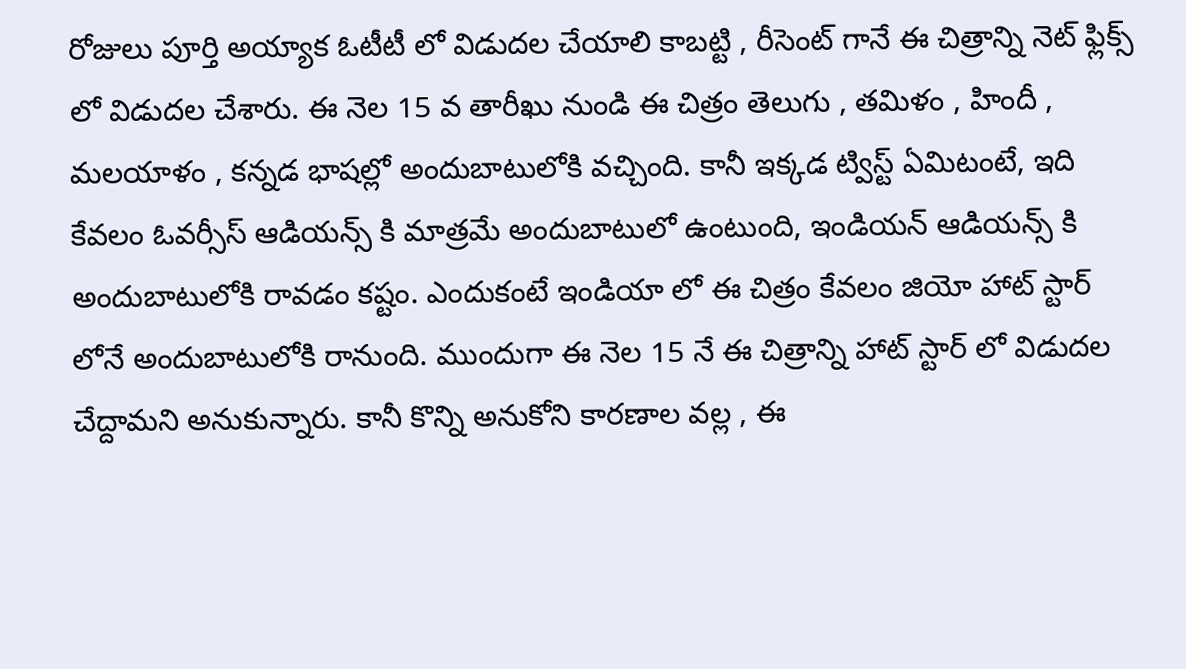రోజులు పూర్తి అయ్యాక ఓటీటీ లో విడుదల చేయాలి కాబట్టి , రీసెంట్ గానే ఈ చిత్రాన్ని నెట్ ఫ్లిక్స్ లో విడుదల చేశారు. ఈ నెల 15 వ తారీఖు నుండి ఈ చిత్రం తెలుగు , తమిళం , హిందీ , మలయాళం , కన్నడ భాషల్లో అందుబాటులోకి వచ్చింది. కానీ ఇక్కడ ట్విస్ట్ ఏమిటంటే, ఇది కేవలం ఓవర్సీస్ ఆడియన్స్ కి మాత్రమే అందుబాటులో ఉంటుంది, ఇండియన్ ఆడియన్స్ కి అందుబాటులోకి రావడం కష్టం. ఎందుకంటే ఇండియా లో ఈ చిత్రం కేవలం జియో హాట్ స్టార్ లోనే అందుబాటులోకి రానుంది. ముందుగా ఈ నెల 15 నే ఈ చిత్రాన్ని హాట్ స్టార్ లో విడుదల చేద్దామని అనుకున్నారు. కానీ కొన్ని అనుకోని కారణాల వల్ల , ఈ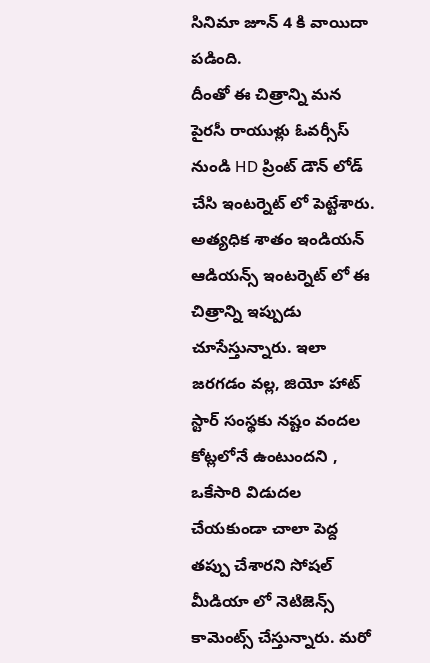సినిమా జూన్ 4 కి వాయిదా పడింది.
దీంతో ఈ చిత్రాన్ని మన పైరసీ రాయుళ్లు ఓవర్సీస్ నుండి HD ప్రింట్ డౌన్ లోడ్ చేసి ఇంటర్నెట్ లో పెట్టేశారు. అత్యధిక శాతం ఇండియన్ ఆడియన్స్ ఇంటర్నెట్ లో ఈ చిత్రాన్ని ఇప్పుడు చూసేస్తున్నారు. ఇలా జరగడం వల్ల, జియో హాట్ స్టార్ సంస్థకు నష్టం వందల కోట్లలోనే ఉంటుందని , ఒకేసారి విడుదల చేయకుండా చాలా పెద్ద తప్పు చేశారని సోషల్ మీడియా లో నెటిజెన్స్ కామెంట్స్ చేస్తున్నారు. మరో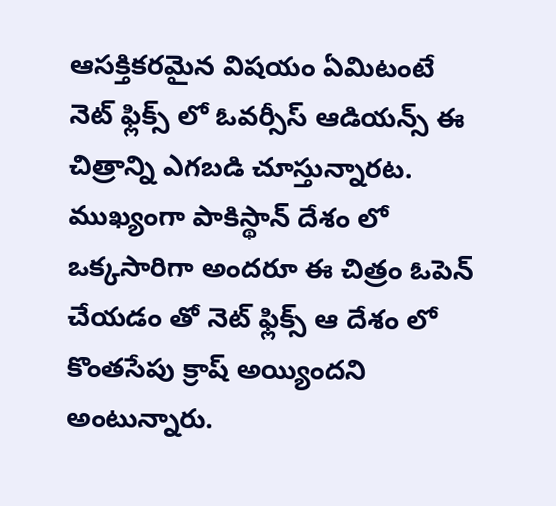ఆసక్తికరమైన విషయం ఏమిటంటే నెట్ ఫ్లిక్స్ లో ఓవర్సీస్ ఆడియన్స్ ఈ చిత్రాన్ని ఎగబడి చూస్తున్నారట. ముఖ్యంగా పాకిస్థాన్ దేశం లో ఒక్కసారిగా అందరూ ఈ చిత్రం ఓపెన్ చేయడం తో నెట్ ఫ్లిక్స్ ఆ దేశం లో కొంతసేపు క్రాష్ అయ్యిందని అంటున్నారు.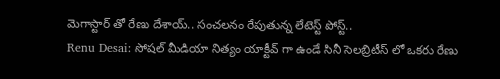మెగాస్టార్ తో రేణు దేశాయ్.. సంచలనం రేపుతున్న లేటెస్ట్ పోస్ట్..
Renu Desai: సోషల్ మీడియా నిత్యం యాక్టీవ్ గా ఉండే సినీ సెలబ్రిటీస్ లో ఒకరు రేణు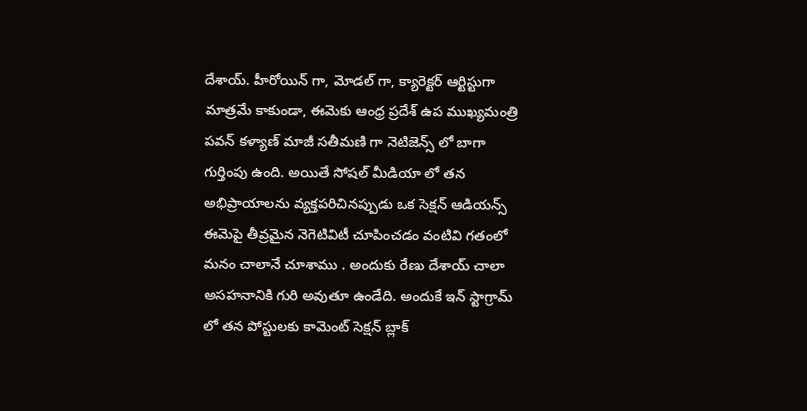దేశాయ్. హీరోయిన్ గా, మోడల్ గా, క్యారెక్టర్ ఆర్టిస్టుగా మాత్రమే కాకుండా, ఈమెకు ఆంధ్ర ప్రదేశ్ ఉప ముఖ్యమంత్రి పవన్ కళ్యాణ్ మాజీ సతీమణి గా నెటిజెన్స్ లో బాగా గుర్తింపు ఉంది. అయితే సోషల్ మీడియా లో తన అభిప్రాయాలను వ్యక్తపరిచినప్పుడు ఒక సెక్షన్ ఆడియన్స్ ఈమెపై తీవ్రమైన నెగెటివిటీ చూపించడం వంటివి గతంలో మనం చాలానే చూశాము . అందుకు రేణు దేశాయ్ చాలా అసహనానికి గురి అవుతూ ఉండేది. అందుకే ఇన్ స్టాగ్రామ్ లో తన పోస్టులకు కామెంట్ సెక్షన్ బ్లాక్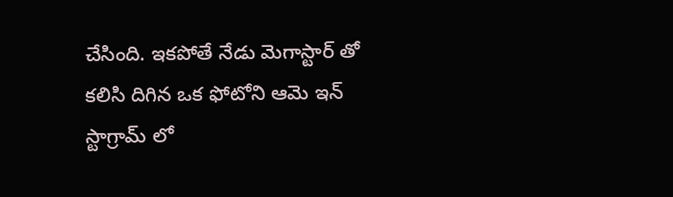చేసింది. ఇకపోతే నేడు మెగాస్టార్ తో కలిసి దిగిన ఒక ఫోటోని ఆమె ఇన్ స్టాగ్రామ్ లో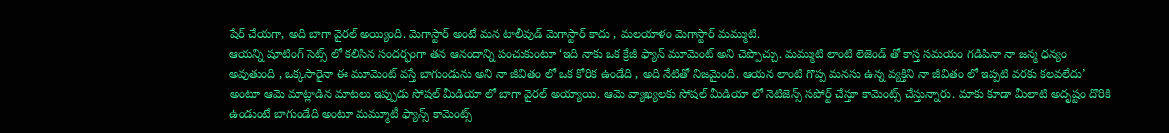షేర్ చేయగా, అది బాగా వైరల్ అయ్యింది. మెగాస్టార్ అంటే మన టాలీవుడ్ మెగాస్టార్ కాదు , మలయాళం మెగాస్టార్ మమ్ముటి.
ఆయన్ని షూటింగ్ సెట్స్ లో కలిసిన సందర్భంగా తన ఆనందాన్ని పంచుకుంటూ ‘ఇది నాకు ఒక క్రేజీ ఫ్యాన్ మూమెంట్ అని చెప్పొచ్చు. మమ్ముటి లాంటి లెజెండ్ తో కాస్త సమయం గడిపినా నా జన్మ ధన్యం అవుతుంది , ఒక్కసారైనా ఈ మూమెంట్ వస్తే బాగుండును అని నా జీవితం లో ఒక కోరిక ఉండేది , అది నేటితో నిజమైంది. ఆయన లాంటి గొప్ప మనసు ఉన్న వ్యక్తిని నా జీవితం లో ఇప్పటి వరకు కలవలేదు’ అంటూ ఆమె మాట్లాడిన మాటలు ఇప్పుడు సోషల్ మీడియా లో బాగా వైరల్ అయ్యాయి. ఆమె వ్యాఖ్యలకు సోషల్ మీడియా లో నెటిజెన్స్ సపోర్ట్ చేస్తూ కామెంట్స్ చేస్తున్నారు. మాకు కూడా మీలాటి అదృష్టం దొరికి ఉండుంటే బాగుండేది అంటూ మమ్మూటీ ఫ్యాన్స్ కామెంట్స్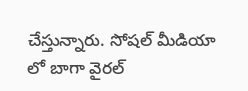చేస్తున్నారు. సోషల్ మీడియా లో బాగా వైరల్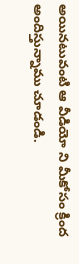అయినటువంటి ఆ వీడియో ని మీకోసం క్రింద అందిస్తున్నాము చూడండి.